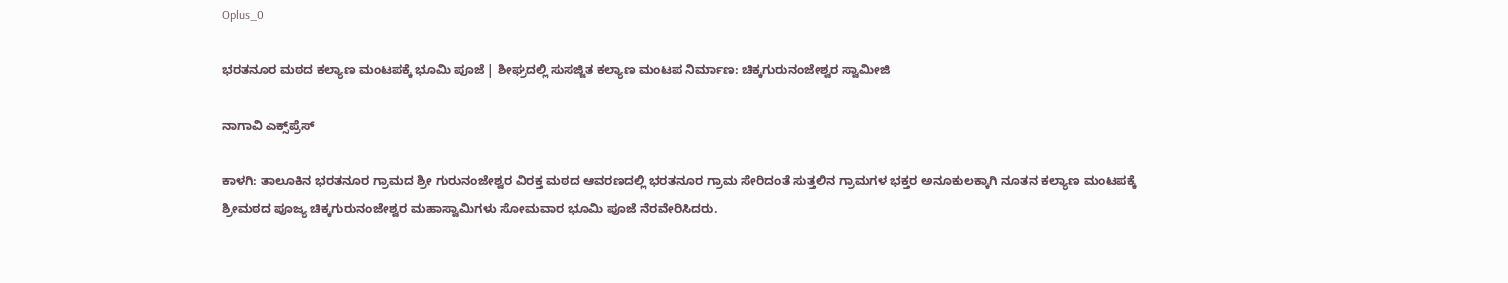Oplus_0

ಭರತನೂರ ಮಠದ ಕಲ್ಯಾಣ ಮಂಟಪಕ್ಕೆ ಭೂಮಿ ಪೂಜೆ | ಶೀಘ್ರದಲ್ಲಿ ಸುಸಜ್ಜಿತ ಕಲ್ಯಾಣ ಮಂಟಪ ನಿರ್ಮಾಣ: ಚಿಕ್ಕಗುರುನಂಜೇಶ್ವರ ಸ್ವಾಮೀಜಿ

ನಾಗಾವಿ ಎಕ್ಸ್‌ಪ್ರೆಸ್‌

ಕಾಳಗಿ: ತಾಲೂಕಿನ ಭರತನೂರ ಗ್ರಾಮದ ಶ್ರೀ ಗುರುನಂಜೇಶ್ವರ ವಿರಕ್ತ ಮಠದ ಆವರಣದಲ್ಲಿ ಭರತನೂರ ಗ್ರಾಮ ಸೇರಿದಂತೆ ಸುತ್ತಲಿನ ಗ್ರಾಮಗಳ ಭಕ್ತರ ಅನೂಕುಲಕ್ಕಾಗಿ ನೂತನ ಕಲ್ಯಾಣ ಮಂಟಪಕ್ಕೆ ಶ್ರೀಮಠದ ಪೂಜ್ಯ ಚಿಕ್ಕಗುರುನಂಜೇಶ್ವರ ಮಹಾಸ್ವಾಮಿಗಳು ಸೋಮವಾರ ಭೂಮಿ ಪೂಜೆ ನೆರವೇರಿಸಿದರು.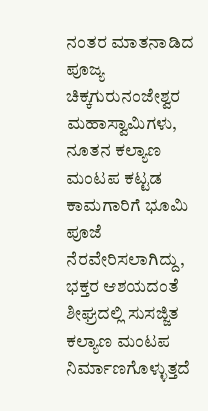ನಂತರ ಮಾತನಾಡಿದ ಪೂಜ್ಯ ಚಿಕ್ಕಗುರುನಂಜೇಶ್ವರ ಮಹಾಸ್ವಾಮಿಗಳು, ನೂತನ ಕಲ್ಯಾಣ ಮಂಟಪ ಕಟ್ಟಡ ಕಾಮಗಾರಿಗೆ ಭೂಮಿ ಪೂಜೆ ನೆರವೇರಿಸಲಾಗಿದ್ದು, ಭಕ್ತರ ಆಶಯದಂತೆ ಶೀಘ್ರದಲ್ಲಿ ಸುಸಜ್ಜಿತ ಕಲ್ಯಾಣ ಮಂಟಪ ನಿರ್ಮಾಣಗೊಳ್ಳುತ್ತದೆ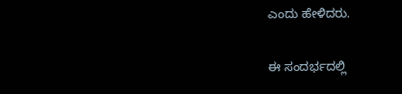ಎಂದು ಹೇಳಿದರು.

ಈ ಸಂದರ್ಭದಲ್ಲಿ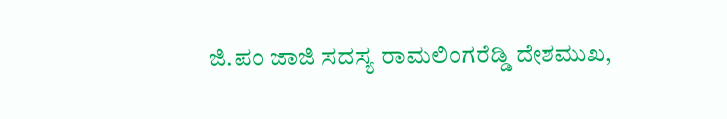ಜಿ.ಪಂ ಜಾಜಿ ಸದಸ್ಯ ರಾಮಲಿಂಗರೆಡ್ಡಿ ದೇಶಮುಖ,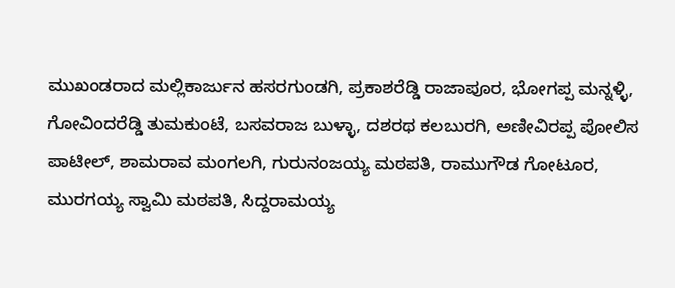ಮುಖಂಡರಾದ ಮಲ್ಲಿಕಾರ್ಜುನ ಹಸರಗುಂಡಗಿ, ಪ್ರಕಾಶರೆಡ್ಡಿ ರಾಜಾಪೂರ, ಭೋಗಪ್ಪ ಮನ್ನಳ್ಳಿ, ಗೋವಿಂದರೆಡ್ಡಿ ತುಮಕುಂಟೆ, ಬಸವರಾಜ ಬುಳ್ಳಾ, ದಶರಥ ಕಲಬುರಗಿ, ಅಣೀವಿರಪ್ಪ ಪೋಲಿಸ ಪಾಟೀಲ್, ಶಾಮರಾವ ಮಂಗಲಗಿ, ಗುರುನಂಜಯ್ಯ ಮಠಪತಿ, ರಾಮುಗೌಡ ಗೋಟೂರ, ಮುರಗಯ್ಯ ಸ್ವಾಮಿ ಮಠಪತಿ, ಸಿದ್ದರಾಮಯ್ಯ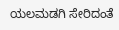ಯಲಮಡಗಿ ಸೇರಿದಂತೆ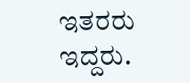ಇತರರು ಇದ್ದರು.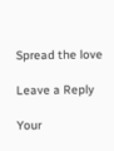Spread the love

Leave a Reply

Your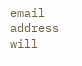email address will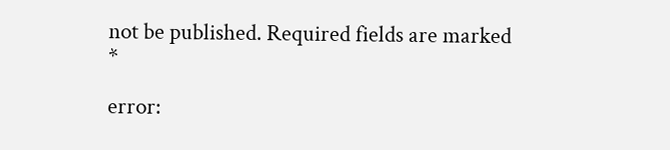not be published. Required fields are marked *

error: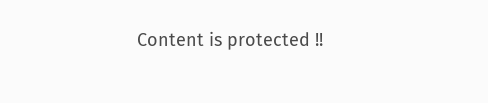Content is protected !!